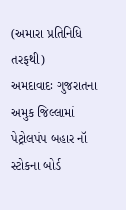(અમારા પ્રતિનિધિ તરફથી)
અમદાવાદઃ ગુજરાતના અમુક જિલ્લામાં પેટ્રોલપંપ બહાર નૉ સ્ટોકના બોર્ડ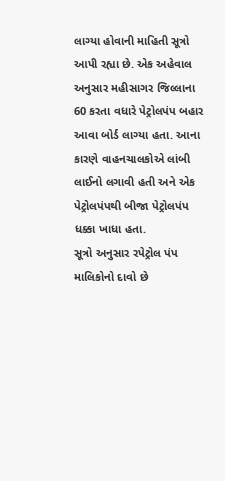લાગ્યા હોવાની માહિતી સૂત્રો આપી રહ્યા છે. એક અહેવાલ અનુસાર મહીસાગર જિલ્લાના 60 કરતા વધારે પેટ્રોલપંપ બહાર આવા બોર્ડ લાગ્યા હતા. આના કારણે વાહનચાલકોએ લાંબી લાઈનો લગાવી હતી અને એક પેટ્રોલપંપથી બીજા પેટ્રોલપંપ ધક્કા ખાધા હતા.
સૂત્રો અનુસાર રપેટ્રોલ પંપ માલિકોનો દાવો છે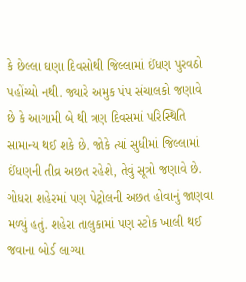કે છેલ્લા ઘણા દિવસોથી જિલ્લામાં ઈંધણ પુરવઠો પહોંચ્યો નથી. જ્યારે અમુક પંપ સંચાલકો જણાવે છે કે આગામી બે થી ત્રણ દિવસમાં પરિસ્થિતિ સામાન્ય થઈ શકે છે. જોકે ત્યાં સુધીમાં જિલ્લામાં ઈંધણની તીવ્ર અછત રહેશે, તેવું સૂત્રો જણાવે છે.
ગોધરા શહેરમાં પણ પેટ્રોલની અછત હોવાનું જાણવા મળ્યું હતું. શહેરા તાલુકામાં પણ સ્ટોક ખાલી થઈ જવાના બોર્ડ લાગ્યા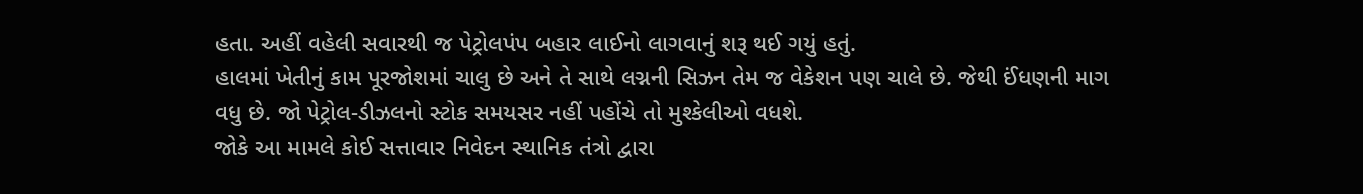હતા. અહીં વહેલી સવારથી જ પેટ્રોલપંપ બહાર લાઈનો લાગવાનું શરૂ થઈ ગયું હતું.
હાલમાં ખેતીનું કામ પૂરજોશમાં ચાલુ છે અને તે સાથે લગ્નની સિઝન તેમ જ વેકેશન પણ ચાલે છે. જેથી ઈંધણની માગ વધુ છે. જો પેટ્રોલ-ડીઝલનો સ્ટોક સમયસર નહીં પહોંચે તો મુશ્કેલીઓ વધશે.
જોકે આ મામલે કોઈ સત્તાવાર નિવેદન સ્થાનિક તંત્રો દ્વારા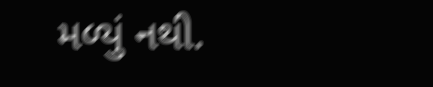મળ્યું નથી.